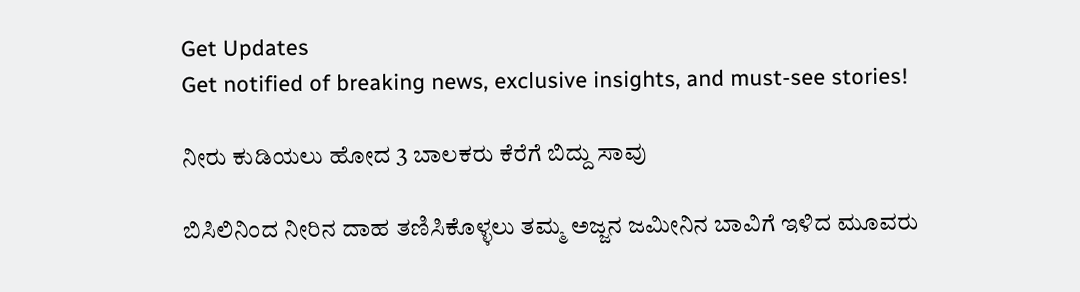Get Updates
Get notified of breaking news, exclusive insights, and must-see stories!

ನೀರು ಕುಡಿಯಲು ಹೋದ 3 ಬಾಲಕರು ಕೆರೆಗೆ ಬಿದ್ದು ಸಾವು

ಬಿಸಿಲಿನಿಂದ ನೀರಿನ ದಾಹ ತಣಿಸಿಕೊಳ್ಳಲು ತಮ್ಮ ಅಜ್ಜನ ಜಮೀನಿನ ಬಾವಿಗೆ ಇಳಿದ ಮೂವರು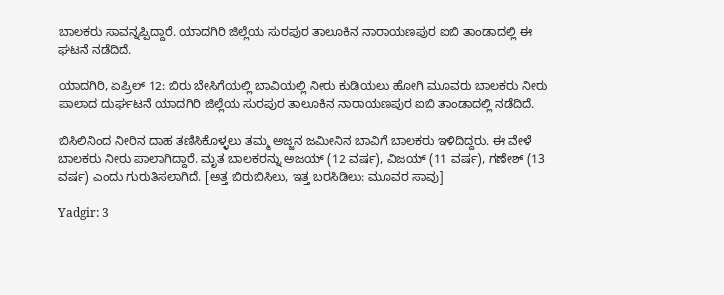ಬಾಲಕರು ಸಾವನ್ನಪ್ಪಿದ್ದಾರೆ. ಯಾದಗಿರಿ ಜಿಲ್ಲೆಯ ಸುರಪುರ ತಾಲೂಕಿನ ನಾರಾಯಣಪುರ ಐಬಿ ತಾಂಡಾದಲ್ಲಿ ಈ ಘಟನೆ ನಡೆದಿದೆ.

ಯಾದಗಿರಿ, ಏಪ್ರಿಲ್ 12: ಬಿರು ಬೇಸಿಗೆಯಲ್ಲಿ ಬಾವಿಯಲ್ಲಿ ನೀರು ಕುಡಿಯಲು ಹೋಗಿ ಮೂವರು ಬಾಲಕರು ನೀರು ಪಾಲಾದ ದುರ್ಘಟನೆ ಯಾದಗಿರಿ ಜಿಲ್ಲೆಯ ಸುರಪುರ ತಾಲೂಕಿನ ನಾರಾಯಣಪುರ ಐಬಿ ತಾಂಡಾದಲ್ಲಿ ನಡೆದಿದೆ.

ಬಿಸಿಲಿನಿಂದ ನೀರಿನ ದಾಹ ತಣಿಸಿಕೊಳ್ಳಲು ತಮ್ಮ ಅಜ್ಜನ ಜಮೀನಿನ ಬಾವಿಗೆ ಬಾಲಕರು ಇಳಿದಿದ್ದರು. ಈ ವೇಳೆ ಬಾಲಕರು ನೀರು ಪಾಲಾಗಿದ್ದಾರೆ. ಮೃತ ಬಾಲಕರನ್ನು ಅಜಯ್ (12 ವರ್ಷ), ವಿಜಯ್ (11 ವರ್ಷ), ಗಣೇಶ್ (13 ವರ್ಷ) ಎಂದು ಗುರುತಿಸಲಾಗಿದೆ. [ಅತ್ತ ಬಿರುಬಿಸಿಲು, ಇತ್ತ ಬರಸಿಡಿಲು: ಮೂವರ ಸಾವು]

Yadgir: 3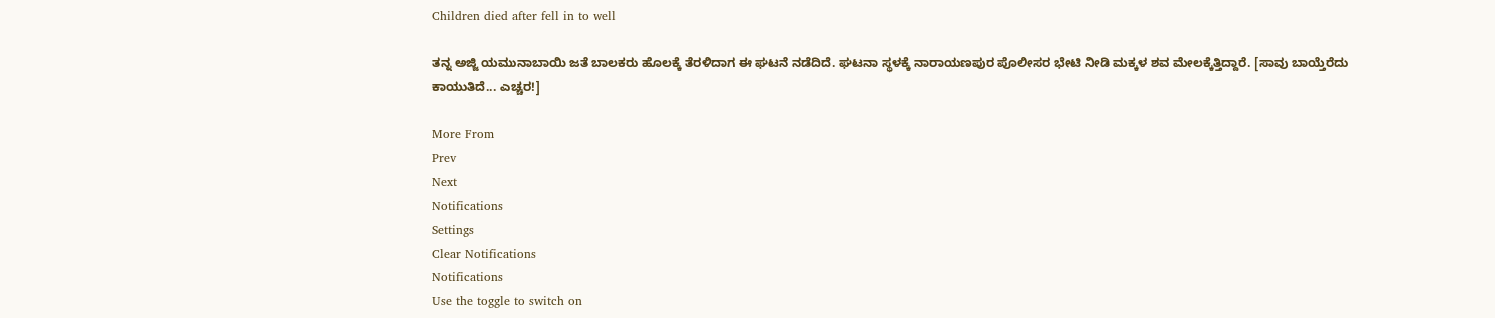Children died after fell in to well

ತನ್ನ ಅಜ್ಜಿ ಯಮುನಾಬಾಯಿ ಜತೆ ಬಾಲಕರು ಹೊಲಕ್ಕೆ ತೆರಳಿದಾಗ ಈ ಘಟನೆ ನಡೆದಿದೆ. ಘಟನಾ ಸ್ಥಳಕ್ಕೆ ನಾರಾಯಣಪುರ ಪೊಲೀಸರ ಭೇಟಿ ನೀಡಿ ಮಕ್ಕಳ ಶವ ಮೇಲಕ್ಕೆತ್ತಿದ್ದಾರೆ. [ಸಾವು ಬಾಯ್ತೆರೆದು ಕಾಯುತಿದೆ... ಎಚ್ಚರ!]

More From
Prev
Next
Notifications
Settings
Clear Notifications
Notifications
Use the toggle to switch on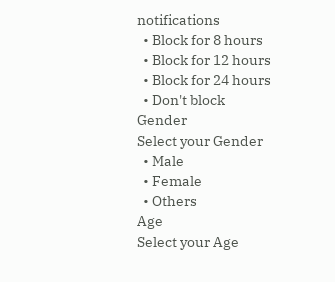notifications
  • Block for 8 hours
  • Block for 12 hours
  • Block for 24 hours
  • Don't block
Gender
Select your Gender
  • Male
  • Female
  • Others
Age
Select your Age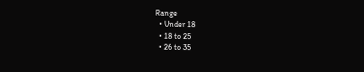Range
  • Under 18
  • 18 to 25
  • 26 to 35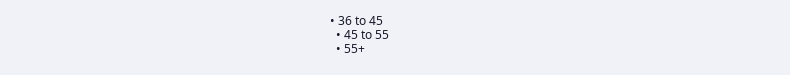• 36 to 45
  • 45 to 55
  • 55+